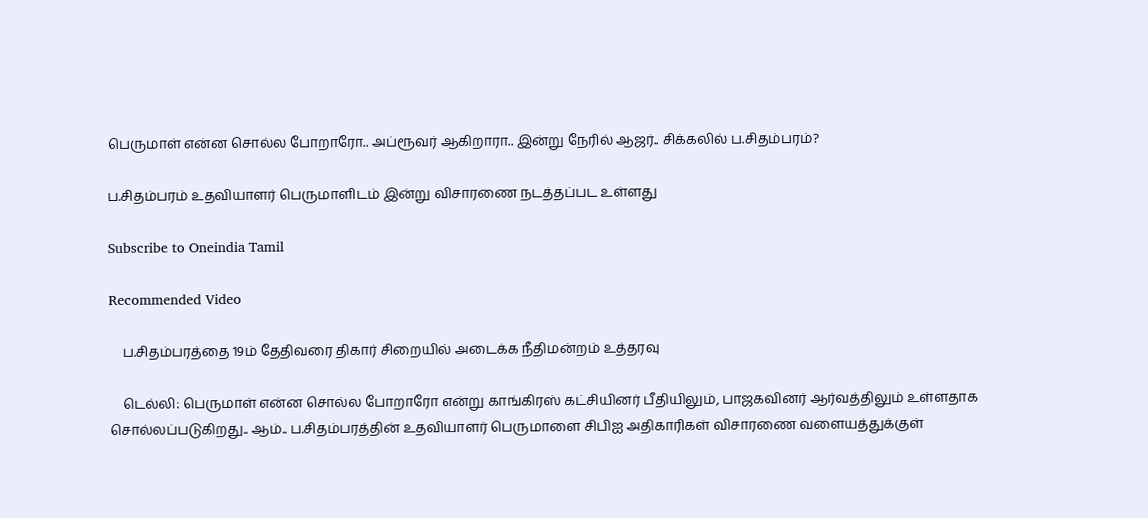பெருமாள் என்ன சொல்ல போறாரோ.. அப்ரூவர் ஆகிறாரா.. இன்று நேரில் ஆஜர்.. சிக்கலில் ப.சிதம்பரம்?

ப.சிதம்பரம் உதவியாளர் பெருமாளிடம் இன்று விசாரணை நடத்தப்பட உள்ளது

Subscribe to Oneindia Tamil

Recommended Video

    ப.சிதம்பரத்தை 19ம் தேதிவரை திகார் சிறையில் அடைக்க நீதிமன்றம் உத்தரவு

    டெல்லி: பெருமாள் என்ன சொல்ல போறாரோ என்று காங்கிரஸ் கட்சியினர் பீதியிலும், பாஜகவினர் ஆர்வத்திலும் உள்ளதாக சொல்லப்படுகிறது.. ஆம்.. ப.சிதம்பரத்தின் உதவியாளர் பெருமாளை சிபிஐ அதிகாரிகள் விசாரணை வளையத்துக்குள்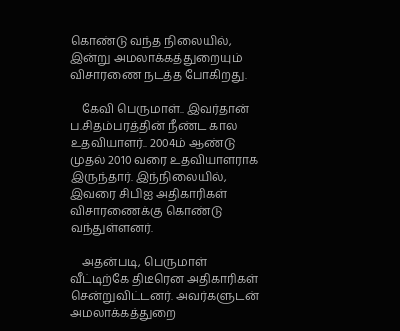கொண்டு வந்த நிலையில், இன்று அமலாக்கத்துறையும் விசாரணை நடத்த போகிறது.

    கேவி பெருமாள்.. இவர்தான் ப.சிதம்பரத்தின் நீண்ட கால உதவியாளர்.. 2004ம் ஆண்டு முதல் 2010 வரை உதவியாளராக இருந்தார். இந்நிலையில், இவரை சிபிஐ அதிகாரிகள் விசாரணைக்கு கொண்டு வந்துள்ளனர்.

    அதன்படி, பெருமாள் வீட்டிற்கே திடீரென அதிகாரிகள் சென்றுவிட்டனர். அவர்களுடன் அமலாக்கத்துறை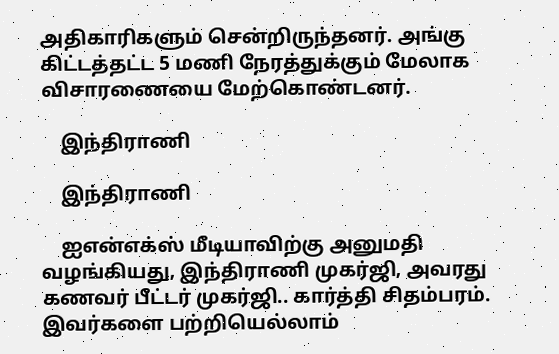அதிகாரிகளும் சென்றிருந்தனர். அங்கு கிட்டத்தட்ட 5 மணி நேரத்துக்கும் மேலாக விசாரணையை மேற்கொண்டனர்.

    இந்திராணி

    இந்திராணி

    ஐஎன்எக்ஸ் மீடியாவிற்கு அனுமதி வழங்கியது, இந்திராணி முகர்ஜி, அவரது கணவர் பீட்டர் முகர்ஜி.. கார்த்தி சிதம்பரம். இவர்களை பற்றியெல்லாம்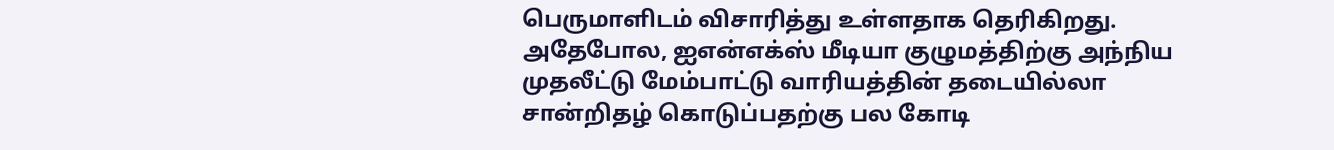பெருமாளிடம் விசாரித்து உள்ளதாக தெரிகிறது. அதேபோல, ஐஎன்எக்ஸ் மீடியா குழுமத்திற்கு அந்நிய முதலீட்டு மேம்பாட்டு வாரியத்தின் தடையில்லா சான்றிதழ் கொடுப்பதற்கு பல கோடி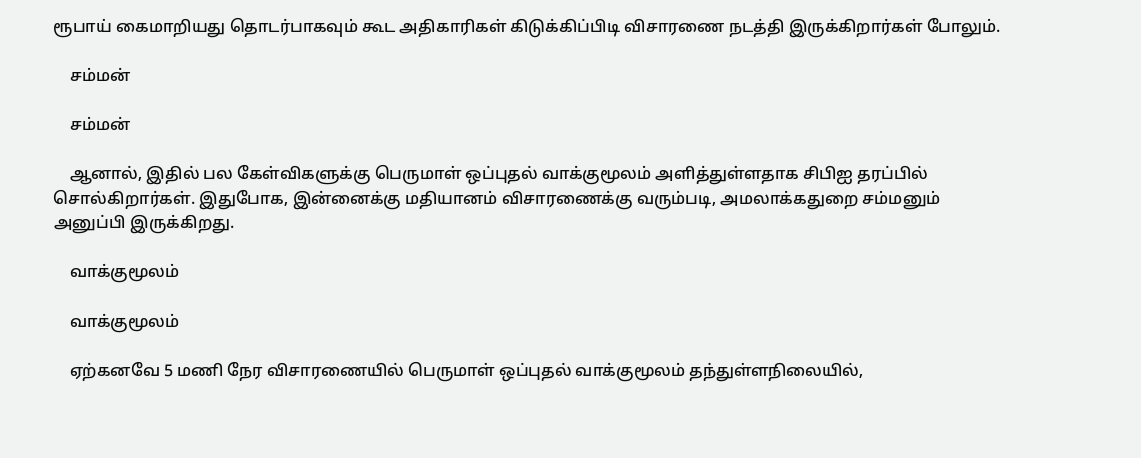ரூபாய் கைமாறியது தொடர்பாகவும் கூட அதிகாரிகள் கிடுக்கிப்பிடி விசாரணை நடத்தி இருக்கிறார்கள் போலும்.

    சம்மன்

    சம்மன்

    ஆனால், இதில் பல கேள்விகளுக்கு பெருமாள் ஒப்புதல் வாக்குமூலம் அளித்துள்ளதாக சிபிஐ தரப்பில் சொல்கிறார்கள். இதுபோக, இன்னைக்கு மதியானம் விசாரணைக்கு வரும்படி, அமலாக்கதுறை சம்மனும் அனுப்பி இருக்கிறது.

    வாக்குமூலம்

    வாக்குமூலம்

    ஏற்கனவே 5 மணி நேர விசாரணையில் பெருமாள் ஒப்புதல் வாக்குமூலம் தந்துள்ளநிலையில்,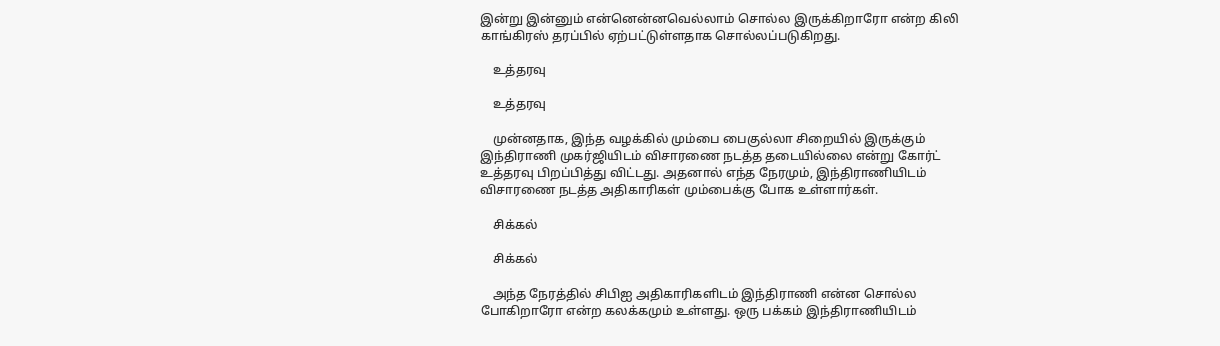இன்று இன்னும் என்னென்னவெல்லாம் சொல்ல இருக்கிறாரோ என்ற கிலி காங்கிரஸ் தரப்பில் ஏற்பட்டுள்ளதாக சொல்லப்படுகிறது.

    உத்தரவு

    உத்தரவு

    முன்னதாக, இந்த வழக்கில் மும்பை பைகுல்லா சிறையில் இருக்கும் இந்திராணி முகர்ஜியிடம் விசாரணை நடத்த தடையில்லை என்று கோர்ட் உத்தரவு பிறப்பித்து விட்டது. அதனால் எந்த நேரமும், இந்திராணியிடம் விசாரணை நடத்த அதிகாரிகள் மும்பைக்கு போக உள்ளார்கள்.

    சிக்கல்

    சிக்கல்

    அந்த நேரத்தில் சிபிஐ அதிகாரிகளிடம் இந்திராணி என்ன சொல்ல போகிறாரோ என்ற கலக்கமும் உள்ளது. ஒரு பக்கம் இந்திராணியிடம்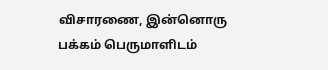விசாரணை, இன்னொரு பக்கம் பெருமாளிடம்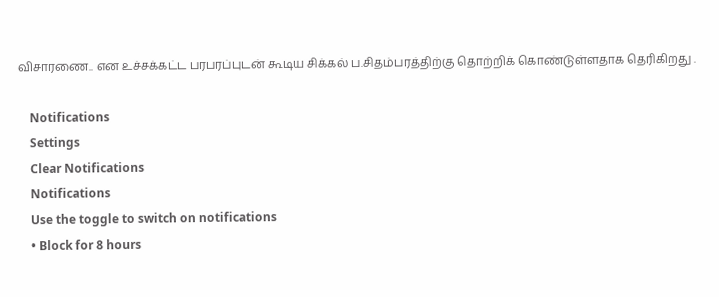விசாரணை.. என உச்சக்கட்ட பரபரப்புடன் கூடிய சிக்கல் ப.சிதம்பரத்திற்கு தொற்றிக் கொண்டுள்ளதாக தெரிகிறது .

    Notifications
    Settings
    Clear Notifications
    Notifications
    Use the toggle to switch on notifications
    • Block for 8 hours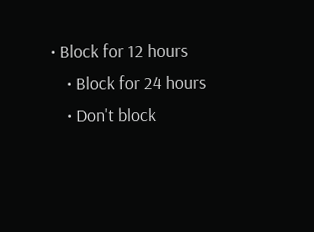• Block for 12 hours
    • Block for 24 hours
    • Don't block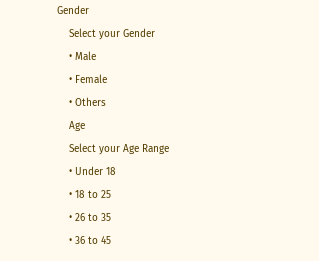Gender
    Select your Gender
    • Male
    • Female
    • Others
    Age
    Select your Age Range
    • Under 18
    • 18 to 25
    • 26 to 35
    • 36 to 45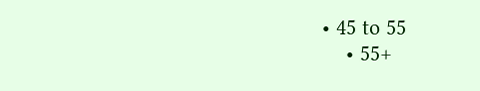• 45 to 55
    • 55+